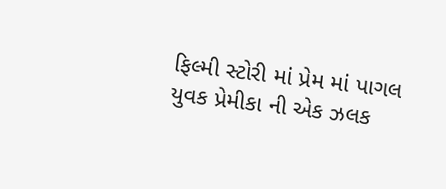ફિલ્મી સ્ટોરી માં પ્રેમ માં પાગલ યુવક પ્રેમીકા ની એક ઝલક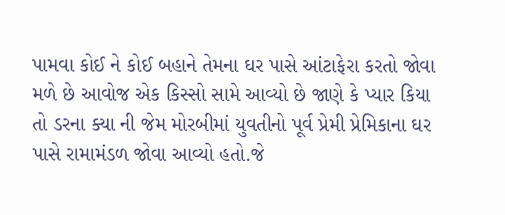પામવા કોઈ ને કોઈ બહાને તેમના ઘર પાસે આંટાફેરા કરતો જોવા મળે છે આવોજ એક કિસ્સો સામે આવ્યો છે જાણે કે પ્યાર કિયા તો ડરના ક્યા ની જેમ મોરબીમાં યુવતીનો પૂર્વ પ્રેમી પ્રેમિકાના ઘર પાસે રામામંડળ જોવા આવ્યો હતો.જે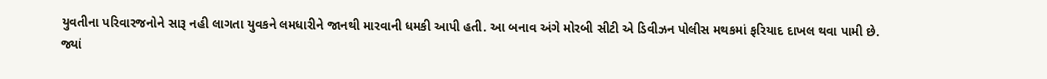યુવતીના પરિવારજનોને સારૂ નહી લાગતા યુવકને લમધારીને જાનથી મારવાની ધમકી આપી હતી. આ બનાવ અંગે મોરબી સીટી એ ડિવીઝન પોલીસ મથકમાં ફરિયાદ દાખલ થવા પામી છે.
જ્યાં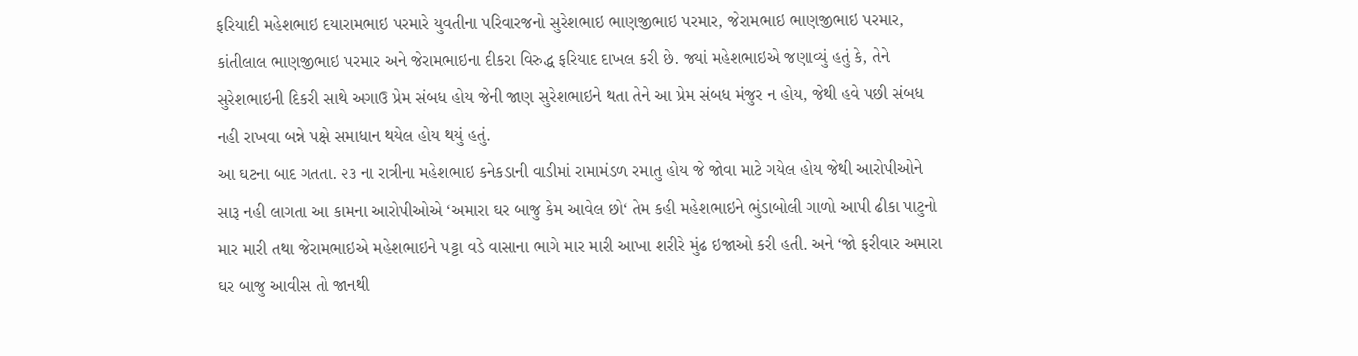ફરિયાદી મહેશભાઇ દયારામભાઇ પરમારે યુવતીના પરિવારજનો સુરેશભાઇ ભાણજીભાઇ પરમાર, જેરામભાઇ ભાણજીભાઇ પરમાર, કાંતીલાલ ભાણજીભાઇ પરમાર અને જેરામભાઇના દીકરા વિરુદ્ધ ફરિયાદ દાખલ કરી છે. જ્યાં મહેશભાઇએ જણાવ્યું હતું કે, તેને સુરેશભાઇની દિકરી સાથે અગાઉ પ્રેમ સંબધ હોય જેની જાણ સુરેશભાઇને થતા તેને આ પ્રેમ સંબધ મંજુર ન હોય, જેથી હવે પછી સંબધ નહી રાખવા બન્ને પક્ષે સમાધાન થયેલ હોય થયું હતું.
આ ઘટના બાદ ગતતા. ૨૩ ના રાત્રીના મહેશભાઇ કનેકડાની વાડીમાં રામામંડળ રમાતુ હોય જે જોવા માટે ગયેલ હોય જેથી આરોપીઓને સારૂ નહી લાગતા આ કામના આરોપીઓએ ‘અમારા ઘર બાજુ કેમ આવેલ છો‘ તેમ કહી મહેશભાઇને ભુંડાબોલી ગાળો આપી ઢીકા પાટુનો માર મારી તથા જેરામભાઇએ મહેશભાઇને પટ્ટા વડે વાસાના ભાગે માર મારી આખા શરીરે મુંઢ ઇજાઓ કરી હતી. અને ‘જો ફરીવાર અમારા ઘર બાજુ આવીસ તો જાનથી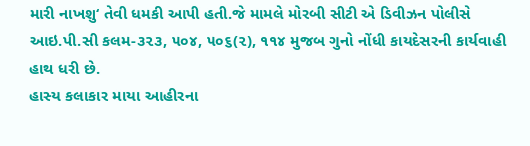મારી નાખશુ‘ તેવી ધમકી આપી હતી.જે મામલે મોરબી સીટી એ ડિવીઝન પોલીસે આઇ.પી.સી કલમ-૩૨૩, ૫૦૪, ૫૦૬(૨), ૧૧૪ મુજબ ગુનો નોંધી કાયદેસરની કાર્યવાહી હાથ ધરી છે.
હાસ્ય કલાકાર માયા આહીરના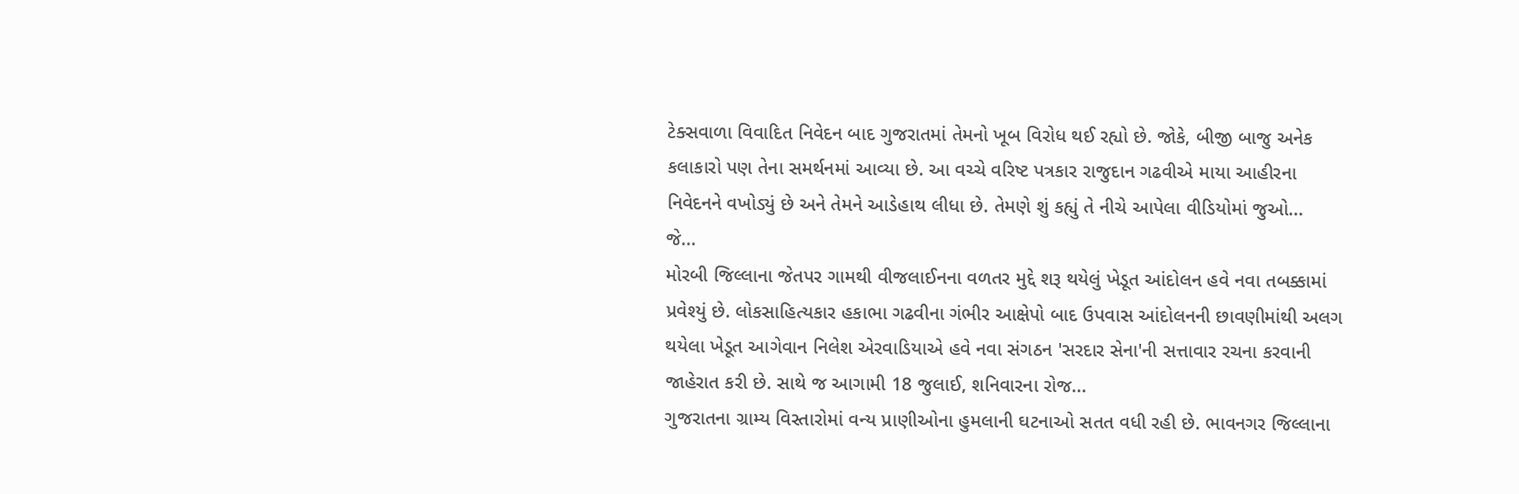ટેક્સવાળા વિવાદિત નિવેદન બાદ ગુજરાતમાં તેમનો ખૂબ વિરોધ થઈ રહ્યો છે. જોકે, બીજી બાજુ અનેક કલાકારો પણ તેના સમર્થનમાં આવ્યા છે. આ વચ્ચે વરિષ્ટ પત્રકાર રાજુદાન ગઢવીએ માયા આહીરના નિવેદનને વખોડ્યું છે અને તેમને આડેહાથ લીધા છે. તેમણે શું કહ્યું તે નીચે આપેલા વીડિયોમાં જુઓ...
જે...
મોરબી જિલ્લાના જેતપર ગામથી વીજલાઈનના વળતર મુદ્દે શરૂ થયેલું ખેડૂત આંદોલન હવે નવા તબક્કામાં પ્રવેશ્યું છે. લોકસાહિત્યકાર હકાભા ગઢવીના ગંભીર આક્ષેપો બાદ ઉપવાસ આંદોલનની છાવણીમાંથી અલગ થયેલા ખેડૂત આગેવાન નિલેશ એરવાડિયાએ હવે નવા સંગઠન 'સરદાર સેના'ની સત્તાવાર રચના કરવાની જાહેરાત કરી છે. સાથે જ આગામી 18 જુલાઈ, શનિવારના રોજ...
ગુજરાતના ગ્રામ્ય વિસ્તારોમાં વન્ય પ્રાણીઓના હુમલાની ઘટનાઓ સતત વધી રહી છે. ભાવનગર જિલ્લાના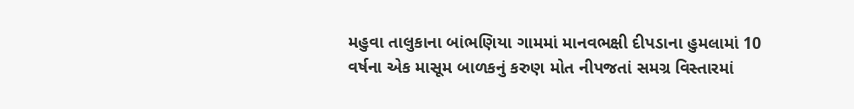મહુવા તાલુકાના બાંભણિયા ગામમાં માનવભક્ષી દીપડાના હુમલામાં 10 વર્ષના એક માસૂમ બાળકનું કરુણ મોત નીપજતાં સમગ્ર વિસ્તારમાં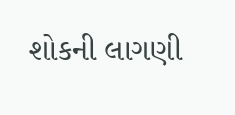શોકની લાગણી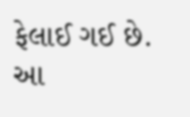ફેલાઈ ગઈ છે. આ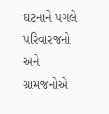ઘટનાને પગલે પરિવારજનો અને ગ્રામજનોએ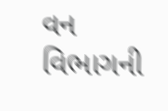વન વિભાગની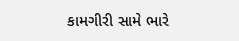કામગીરી સામે ભારે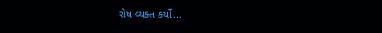રોષ વ્યક્ત કર્યો...